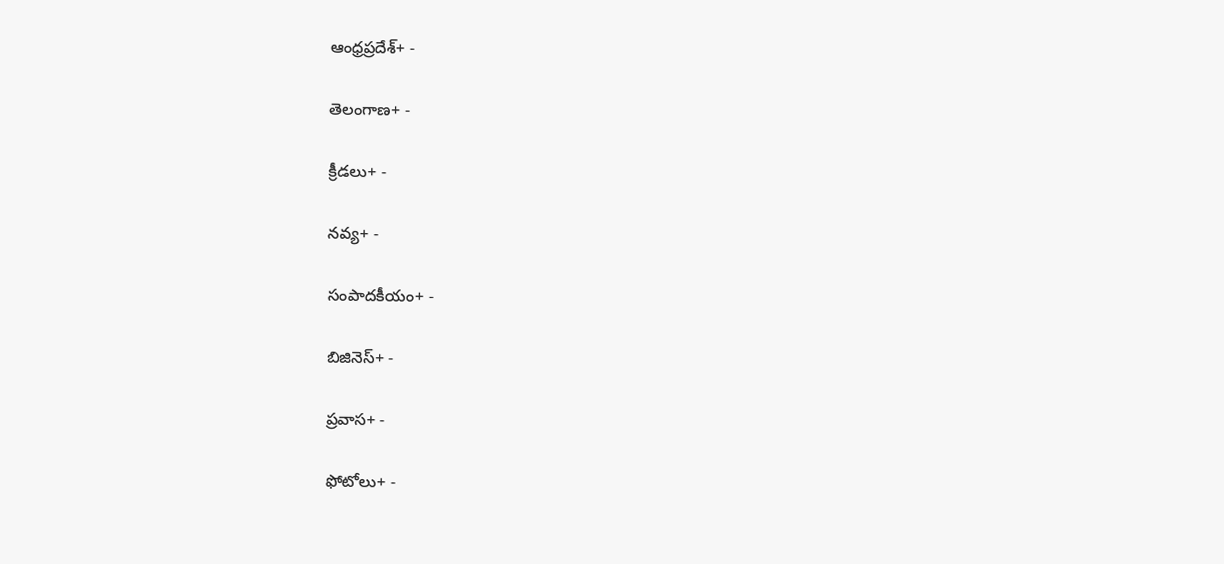ఆంధ్రప్రదేశ్+ -

తెలంగాణ+ -

క్రీడలు+ -

నవ్య+ -

సంపాదకీయం+ -

బిజినెస్+ -

ప్రవాస+ -

ఫోటోలు+ -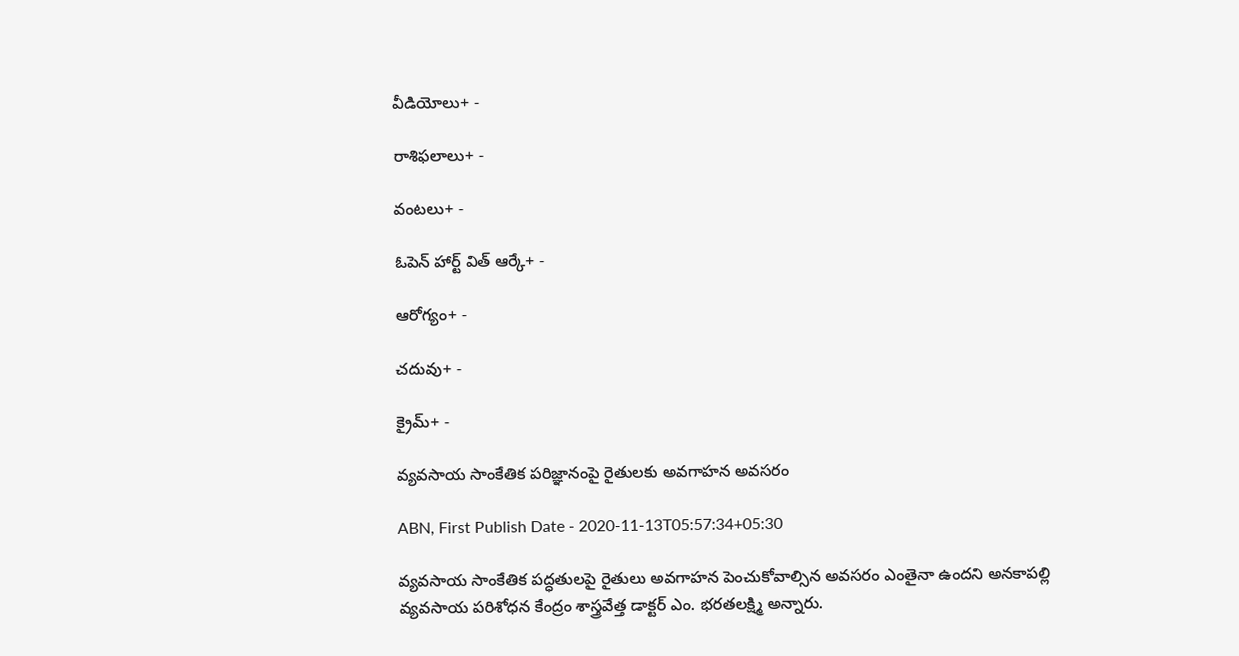వీడియోలు+ -

రాశిఫలాలు+ -

వంటలు+ -

ఓపెన్ హార్ట్ విత్ ఆర్కే+ -

ఆరోగ్యం+ -

చదువు+ -

క్రైమ్+ -

వ్యవసాయ సాంకేతిక పరిజ్ఞానంపై రైతులకు అవగాహన అవసరం

ABN, First Publish Date - 2020-11-13T05:57:34+05:30

వ్యవసాయ సాంకేతిక పద్ధతులపై రైతులు అవగాహన పెంచుకోవాల్సిన అవసరం ఎంతైనా ఉందని అనకాపల్లి వ్యవసాయ పరిశోధన కేంద్రం శాస్త్రవేత్త డాక్టర్‌ ఎం. భరతలక్ష్మి అన్నారు.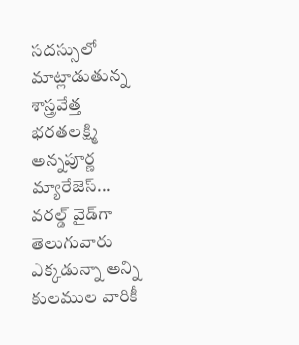సదస్సులో మాట్లాడుతున్న శాస్త్రవేత్త భరతలక్ష్మి
అన్నపూర్ణ మ్యారేజెస్... వరల్డ్ వైడ్‌గా తెలుగువారు ఎక్కడున్నా అన్ని కులముల వారికీ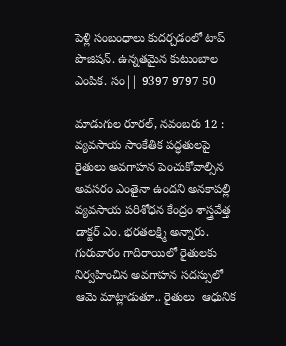పెళ్లి సంబంధాలు కుదర్చడంలో టాప్ పొజిషన్. ఉన్నతమైన కుటుంబాల ఎంపిక. సం|| 9397 9797 50

మాడుగుల రూరల్‌, నవంబరు 12 : వ్యవసాయ సాంకేతిక పద్ధతులపై రైతులు అవగాహన పెంచుకోవాల్సిన అవసరం ఎంతైనా ఉందని అనకాపల్లి వ్యవసాయ పరిశోధన కేంద్రం శాస్త్రవేత్త డాక్టర్‌ ఎం. భరతలక్ష్మి అన్నారు. గురువారం గాదిరాయిలో రైతులకు నిర్వహించిన అవగాహన సదస్సులో ఆమె మాట్లాడుతూ.. రైతులు  ఆధునిక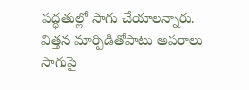పద్ధతుల్లో సాగు చేయాలన్నారు. విత్తన మార్పిడితోపాటు అపరాలు సాగుపై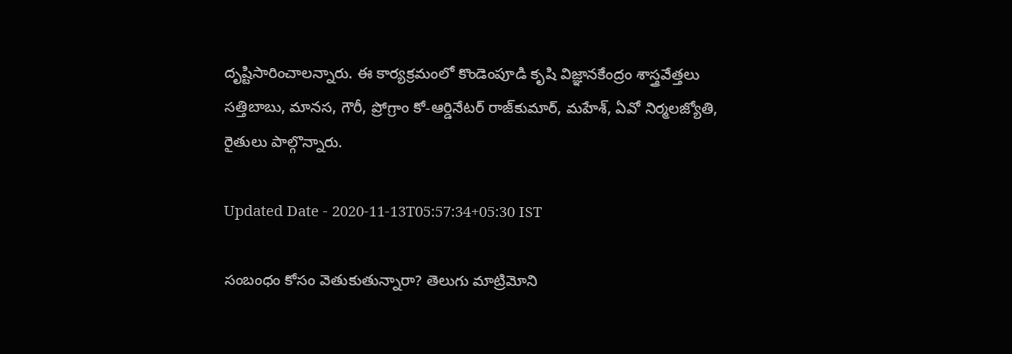దృష్టిసారించాలన్నారు. ఈ కార్యక్రమంలో కొండెంపూడి కృషి విజ్ఞానకేంద్రం శాస్త్రవేత్తలు సత్తిబాబు, మానస, గౌరీ, ప్రోగ్రాం కో-ఆర్డినేటర్‌ రాజ్‌కుమార్‌, మహేశ్‌, ఏవో నిర్మలజ్యోతి, రైతులు పాల్గొన్నారు.

Updated Date - 2020-11-13T05:57:34+05:30 IST

సంబంధం కోసం వెతుకుతున్నారా? తెలుగు మాట్రిమోని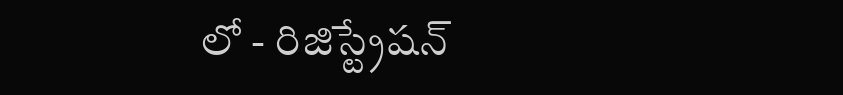లో - రిజిస్ట్రేషన్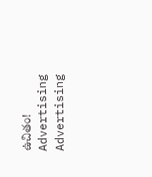ఉచితం!
Advertising
Advertising